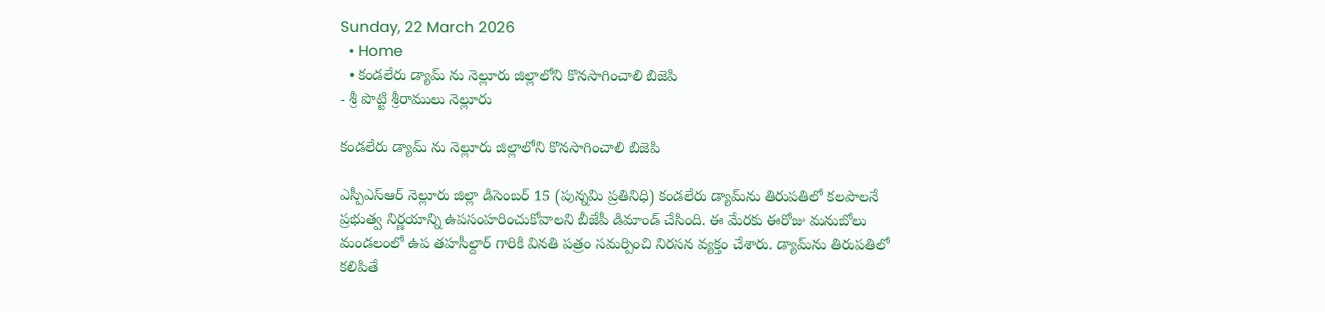Sunday, 22 March 2026
  • Home
  • కండలేరు డ్యామ్ ను నెల్లూరు జిల్లాలోని కొనసాగించాలి బిజెపి
- శ్రీ పొట్టి శ్రీరాములు నెల్లూరు

కండలేరు డ్యామ్ ను నెల్లూరు జిల్లాలోని కొనసాగించాలి బిజెపి

ఎస్పీఎస్ఆర్ నెల్లూరు జిల్లా డిసెంబర్ 15 (పున్నమి ప్రతినిధి) కండలేరు డ్యామ్‌ను తిరుపతిలో కలపాలనే ప్రభుత్వ నిర్ణయాన్ని ఉపసంహరించుకోవాలని బీజేపీ డిమాండ్ చేసింది. ఈ మేరకు ఈరోజు మనుబోలు మండలంలో ఉప తహసీల్దార్ గారికి వినతి పత్రం సమర్పించి నిరసన వ్యక్తం చేశారు. డ్యామ్‌ను తిరుపతిలో కలిపితే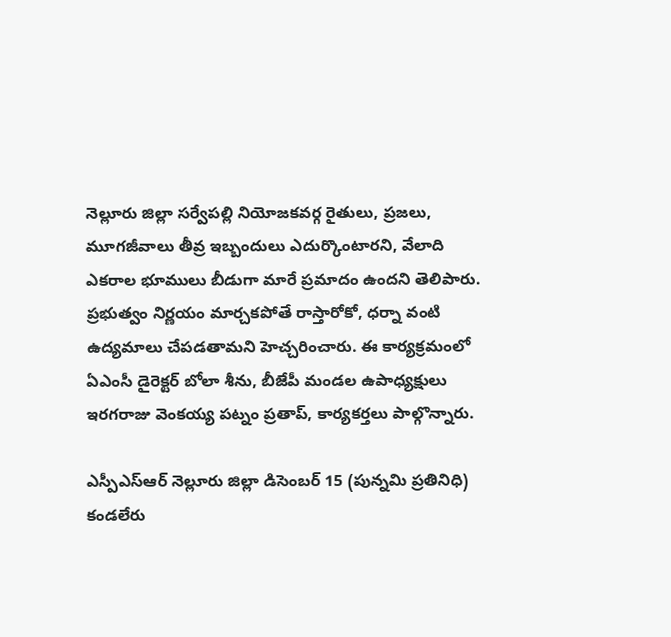నెల్లూరు జిల్లా సర్వేపల్లి నియోజకవర్గ రైతులు, ప్రజలు, మూగజీవాలు తీవ్ర ఇబ్బందులు ఎదుర్కొంటారని, వేలాది ఎకరాల భూములు బీడుగా మారే ప్రమాదం ఉందని తెలిపారు. ప్రభుత్వం నిర్ణయం మార్చకపోతే రాస్తారోకో, ధర్నా వంటి ఉద్యమాలు చేపడతామని హెచ్చరించారు. ఈ కార్యక్రమంలో ఏఎంసీ డైరెక్టర్ బోలా శీను, బీజేపీ మండల ఉపాధ్యక్షులు ఇరగరాజు వెంకయ్య పట్నం ప్రతాప్, కార్యకర్తలు పాల్గొన్నారు.

ఎస్పీఎస్ఆర్ నెల్లూరు జిల్లా డిసెంబర్ 15 (పున్నమి ప్రతినిధి)
కండలేరు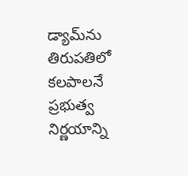డ్యామ్‌ను తిరుపతిలో కలపాలనే ప్రభుత్వ నిర్ణయాన్ని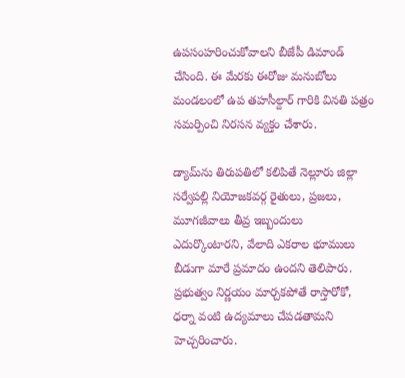ఉపసంహరించుకోవాలని బీజేపీ డిమాండ్ చేసింది. ఈ మేరకు ఈరోజు మనుబోలు మండలంలో ఉప తహసీల్దార్ గారికి వినతి పత్రం సమర్పించి నిరసన వ్యక్తం చేశారు.

డ్యామ్‌ను తిరుపతిలో కలిపితే నెల్లూరు జిల్లా సర్వేపల్లి నియోజకవర్గ రైతులు, ప్రజలు, మూగజీవాలు తీవ్ర ఇబ్బందులు ఎదుర్కొంటారని, వేలాది ఎకరాల భూములు బీడుగా మారే ప్రమాదం ఉందని తెలిపారు. ప్రభుత్వం నిర్ణయం మార్చకపోతే రాస్తారోకో, ధర్నా వంటి ఉద్యమాలు చేపడతామని హెచ్చరించారు.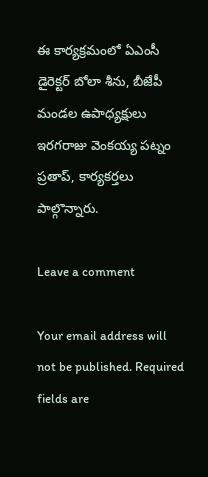ఈ కార్యక్రమంలో ఏఎంసీ డైరెక్టర్ బోలా శీను, బీజేపీ మండల ఉపాధ్యక్షులు ఇరగరాజు వెంకయ్య పట్నం ప్రతాప్, కార్యకర్తలు పాల్గొన్నారు.

Leave a comment

Your email address will not be published. Required fields are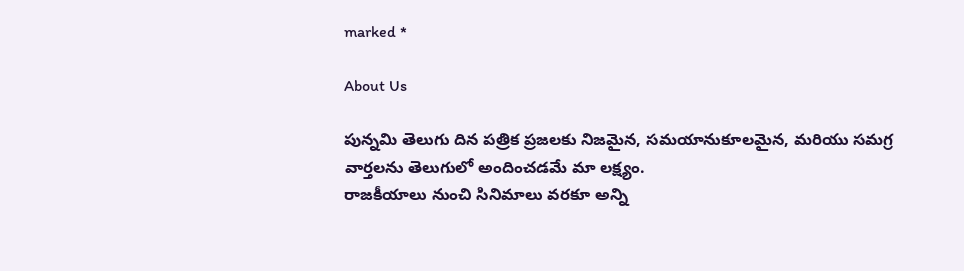marked *

About Us

పున్నమి తెలుగు దిన పత్రిక ప్రజలకు నిజమైన, సమయానుకూలమైన, మరియు సమగ్ర వార్తలను తెలుగులో అందించడమే మా లక్ష్యం.
రాజకీయాలు నుంచి సినిమాలు వరకూ అన్ని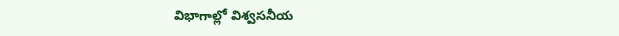విభాగాల్లో విశ్వసనీయ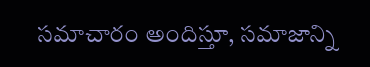సమాచారం అందిస్తూ, సమాజాన్ని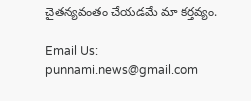చైతన్యవంతం చేయడమే మా కర్తవ్యం.

Email Us: punnami.news@gmail.com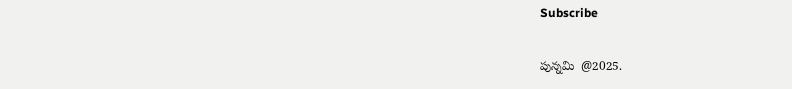Subscribe

పున్నమి  @2025.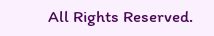All Rights Reserved.